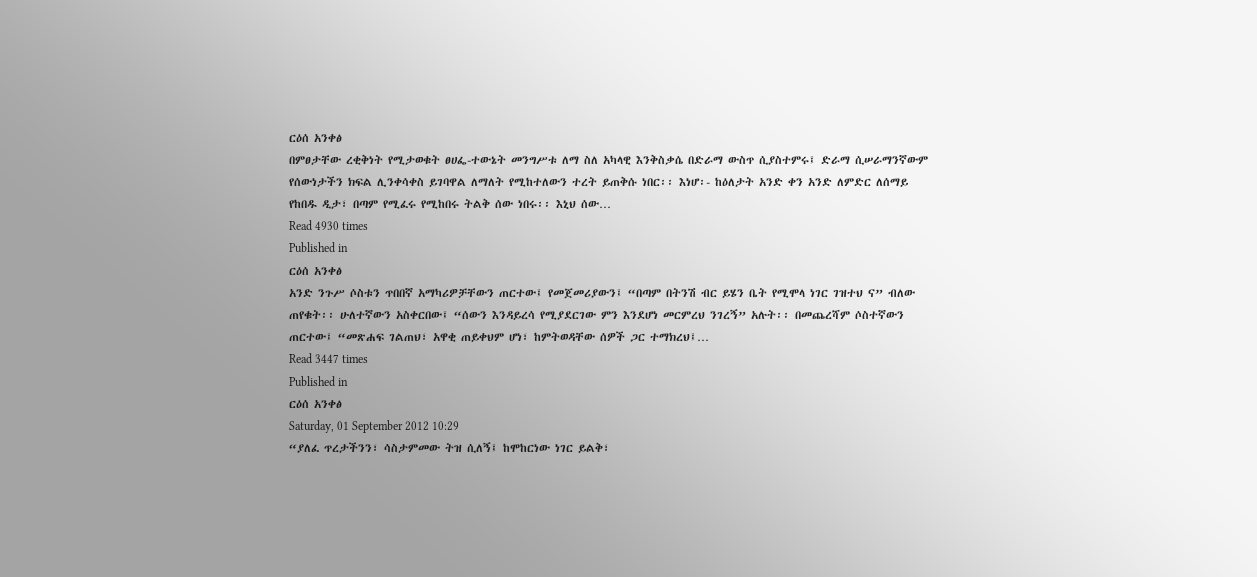ርዕሰ አንቀፅ
በምፀታቸው ረቂቅነት የሚታወቁት ፀሀፌ-ተውኔት መንግሥቱ ለማ ስለ አካላዊ እንቅስቃሴ በድራማ ውስጥ ሲያስተምሩ፤ ድራማ ሲሠራማንኛውም የሰውነታችን ክፍል ሊንቀሳቀስ ይገባዋል ለማለት የሚከተለውን ተረት ይጠቅሱ ነበር፡፡ እነሆ፡- ከዕለታት አንድ ቀን አንድ ለምድር ለሰማይ የከበዱ ዲታ፣ በጣም የሚፈሩ የሚከበሩ ትልቅ ሰው ነበሩ፡፡ እኒህ ሰው…
Read 4930 times
Published in
ርዕሰ አንቀፅ
አንድ ንጉሥ ሶስቱን ጥበበኛ አማካሪዎቻቸውን ጠርተው፤ የመጀመሪያውን፤ “በጣም በትንሽ ብር ይሄን ቤት የሚሞላ ነገር ገዝተህ ና” ብለው ጠየቁት፡፡ ሁለተኛውን አስቀርበው፤ “ሰውን እንዳይረሳ የሚያደርገው ምን እንደሆነ መርምረህ ንገረኝ” አሉት፡፡ በመጨረሻም ሶስተኛውን ጠርተው፤ “መጽሐፍ ገልጠህ፣ አዋቂ ጠይቀህም ሆነ፣ ከምትወዳቸው ሰዎች ጋር ተማክረህ፤…
Read 3447 times
Published in
ርዕሰ አንቀፅ
Saturday, 01 September 2012 10:29
“ያለፈ ጥረታችንን፣ ሳስታምመው ትዝ ሲለኝ፤ ከሞከርነው ነገር ይልቅ፣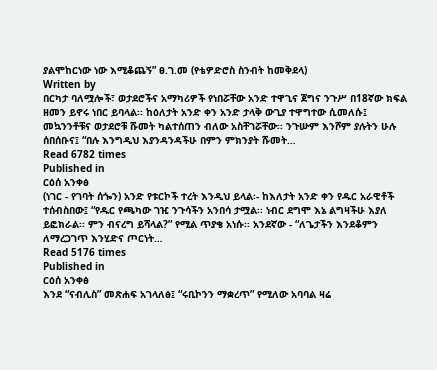ያልሞከርነው ነው እሚቆጨኝ” ፀ.ገ.መ (የቴዎድሮስ ስንብት ከመቅደላ)
Written by
በርካታ ባለሟሎች፣ ወታደሮችና አማካሪዎች የነበሯቸው አንድ ተዋጊና ጀግና ንጉሥ በ18ኛው ክፍል ዘመን ይኖሩ ነበር ይባላል፡፡ ከዕለታት አንድ ቀን አንድ ታላቅ ውጊያ ተዋግተው ሲመለሱ፤ መኳንንቶቹና ወታደሮቹ ሹመት ካልተሰጠን ብለው አስቸገሯቸው፡፡ ንጉሡም እንሾም ያሉትን ሁሉ ሰበሰቡና፤ “በሉ እንግዲህ እያንዳንዳችሁ በምን ምክንያት ሹመት…
Read 6782 times
Published in
ርዕሰ አንቀፅ
(ነገር - የገባት ሰጐን) አንድ የቱርኮች ተረት እንዲህ ይላል፡- ከእለታት አንድ ቀን የዱር አራዊቶች ተሰብስበው፤ “የዱር የጫካው ገዢ ንጉሳችን አንበሳ ታሟል፡፡ ነብር ደግሞ እኔ ልግዛችሁ እያለ ይፎክራል፡፡ ምን ብናረግ ይሻላል?” የሚል ጥያቄ አነሱ፡፡ አንደኛው - “ለጌታችን እንደቆምን ለማረጋገጥ እንሂድና ጦርነት…
Read 5176 times
Published in
ርዕሰ አንቀፅ
እንደ “ናብሊስ” መጽሐፍ አገላለፅ፤ “ሩቢኮንን ማቋረጥ” የሚለው አባባል ዛሬ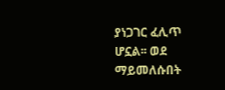ያነጋገር ፈሊጥ ሆኗል፡፡ ወደ ማይመለሱበት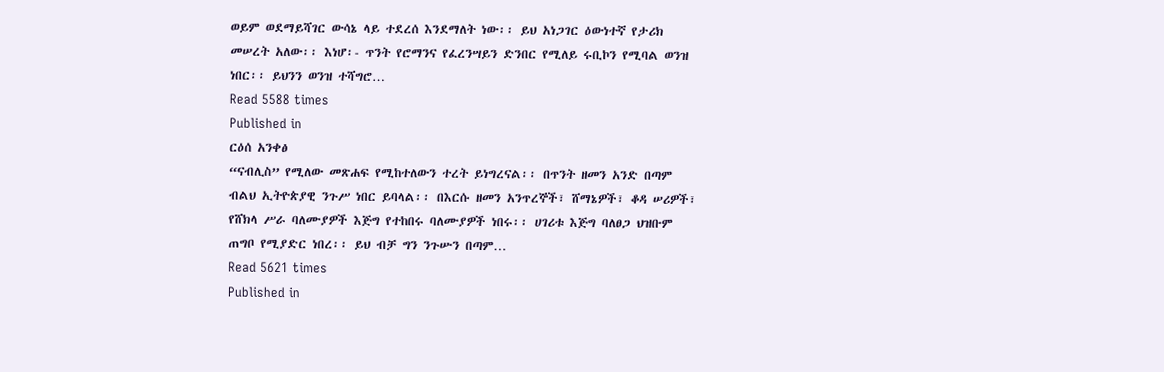ወይም ወደማይሻገር ውሳኔ ላይ ተደረሰ እንደማለት ነው፡፡ ይህ አነጋገር ዕውነተኛ የታሪክ መሠረት አለው፡፡ እነሆ፡- ጥንት የሮማንና የፈረንሣይን ድንበር የሚለይ ሩቢኮን የሚባል ወንዝ ነበር፡፡ ይህንን ወንዝ ተሻግሮ…
Read 5588 times
Published in
ርዕሰ አንቀፅ
“ናብሊስ” የሚለው መጽሐፍ የሚከተለውን ተረት ይነግረናል፡፡ በጥንት ዘመን አንድ በጣም ብልህ ኢትዮጵያዊ ንጉሥ ነበር ይባላል፡፡ በእርሱ ዘመን አንጥረኞች፣ ሸማኔዎች፣ ቆዳ ሠሪዎች፣ የሸክላ ሥራ ባለሙያዎች እጅግ የተከበሩ ባለሙያዎች ነበሩ፡፡ ሀገሪቱ እጅግ ባለፀጋ ህዝቡም ጠግቦ የሚያድር ነበረ፡፡ ይህ ብቻ ግን ንጉሡን በጣም…
Read 5621 times
Published in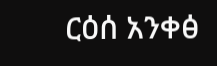ርዕሰ አንቀፅ